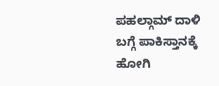ಪಹಲ್ಗಾಮ್ ದಾಳಿ ಬಗ್ಗೆ ಪಾಕಿಸ್ತಾನಕ್ಕೆ ಹೋಗಿ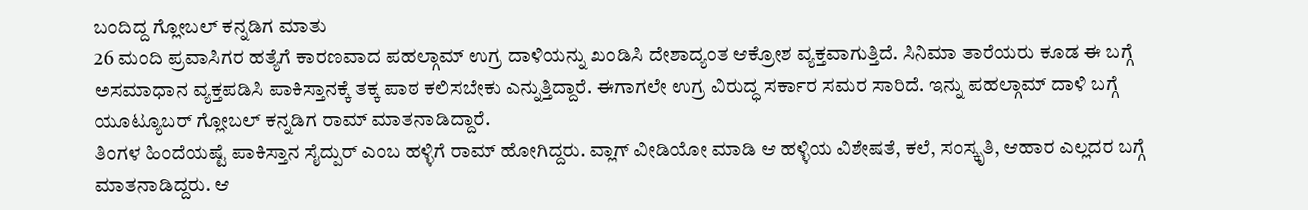ಬಂದಿದ್ದ ಗ್ಲೋಬಲ್ ಕನ್ನಡಿಗ ಮಾತು
26 ಮಂದಿ ಪ್ರವಾಸಿಗರ ಹತ್ಯೆಗೆ ಕಾರಣವಾದ ಪಹಲ್ಗಾಮ್ ಉಗ್ರ ದಾಳಿಯನ್ನು ಖಂಡಿಸಿ ದೇಶಾದ್ಯಂತ ಆಕ್ರೋಶ ವ್ಯಕ್ತವಾಗುತ್ತಿದೆ. ಸಿನಿಮಾ ತಾರೆಯರು ಕೂಡ ಈ ಬಗ್ಗೆ ಅಸಮಾಧಾನ ವ್ಯಕ್ತಪಡಿಸಿ ಪಾಕಿಸ್ತಾನಕ್ಕೆ ತಕ್ಕ ಪಾಠ ಕಲಿಸಬೇಕು ಎನ್ನುತ್ತಿದ್ದಾರೆ. ಈಗಾಗಲೇ ಉಗ್ರ ವಿರುದ್ಧ ಸರ್ಕಾರ ಸಮರ ಸಾರಿದೆ. ಇನ್ನು ಪಹಲ್ಗಾಮ್ ದಾಳಿ ಬಗ್ಗೆ ಯೂಟ್ಯೂಬರ್ ಗ್ಲೋಬಲ್ ಕನ್ನಡಿಗ ರಾಮ್ ಮಾತನಾಡಿದ್ದಾರೆ.
ತಿಂಗಳ ಹಿಂದೆಯಷ್ಟೆ ಪಾಕಿಸ್ತಾನ ಸೈದ್ಪುರ್ ಎಂಬ ಹಳ್ಳಿಗೆ ರಾಮ್ ಹೋಗಿದ್ದರು. ವ್ಲಾಗ್ ವೀಡಿಯೋ ಮಾಡಿ ಆ ಹಳ್ಳಿಯ ವಿಶೇಷತೆ, ಕಲೆ, ಸಂಸ್ಕೃತಿ, ಆಹಾರ ಎಲ್ಲದರ ಬಗ್ಗೆ ಮಾತನಾಡಿದ್ದರು. ಆ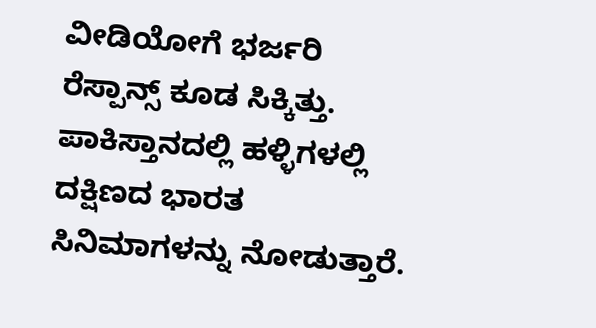ವೀಡಿಯೋಗೆ ಭರ್ಜರಿ ರೆಸ್ಪಾನ್ಸ್ ಕೂಡ ಸಿಕ್ಕಿತ್ತು. ಪಾಕಿಸ್ತಾನದಲ್ಲಿ ಹಳ್ಳಿಗಳಲ್ಲಿ ದಕ್ಷಿಣದ ಭಾರತ ಸಿನಿಮಾಗಳನ್ನು ನೋಡುತ್ತಾರೆ.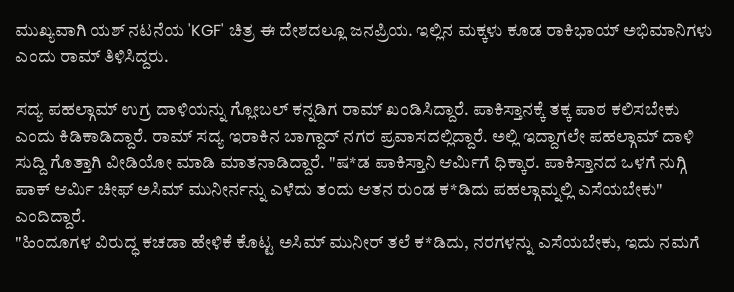ಮುಖ್ಯವಾಗಿ ಯಶ್ ನಟನೆಯ 'KGF' ಚಿತ್ರ ಈ ದೇಶದಲ್ಲೂ ಜನಪ್ರಿಯ. ಇಲ್ಲಿನ ಮಕ್ಕಳು ಕೂಡ ರಾಕಿಭಾಯ್ ಅಭಿಮಾನಿಗಳು ಎಂದು ರಾಮ್ ತಿಳಿಸಿದ್ದರು.

ಸದ್ಯ ಪಹಲ್ಗಾಮ್ ಉಗ್ರ ದಾಳಿಯನ್ನು ಗ್ಲೋಬಲ್ ಕನ್ನಡಿಗ ರಾಮ್ ಖಂಡಿಸಿದ್ದಾರೆ. ಪಾಕಿಸ್ತಾನಕ್ಕೆ ತಕ್ಕ ಪಾಠ ಕಲಿಸಬೇಕು ಎಂದು ಕಿಡಿಕಾಡಿದ್ದಾರೆ. ರಾಮ್ ಸದ್ಯ ಇರಾಕಿನ ಬಾಗ್ದಾದ್ ನಗರ ಪ್ರವಾಸದಲ್ಲಿದ್ದಾರೆ. ಅಲ್ಲಿ ಇದ್ದಾಗಲೇ ಪಹಲ್ಗಾಮ್ ದಾಳಿ ಸುದ್ದಿ ಗೊತ್ತಾಗಿ ವೀಡಿಯೋ ಮಾಡಿ ಮಾತನಾಡಿದ್ದಾರೆ. "ಷ*ಡ ಪಾಕಿಸ್ತಾನಿ ಆರ್ಮಿಗೆ ಧಿಕ್ಕಾರ. ಪಾಕಿಸ್ತಾನದ ಒಳಗೆ ನುಗ್ಗಿ ಪಾಕ್ ಆರ್ಮಿ ಚೀಫ್ ಅಸಿಮ್ ಮುನೀರ್ನನ್ನು ಎಳೆದು ತಂದು ಆತನ ರುಂಡ ಕ*ಡಿದು ಪಹಲ್ಗಾಮ್ನಲ್ಲಿ ಎಸೆಯಬೇಕು" ಎಂದಿದ್ದಾರೆ.
"ಹಿಂದೂಗಳ ವಿರುದ್ಧ ಕಚಡಾ ಹೇಳಿಕೆ ಕೊಟ್ಟ ಅಸಿಮ್ ಮುನೀರ್ ತಲೆ ಕ*ಡಿದು, ನರಗಳನ್ನು ಎಸೆಯಬೇಕು, ಇದು ನಮಗೆ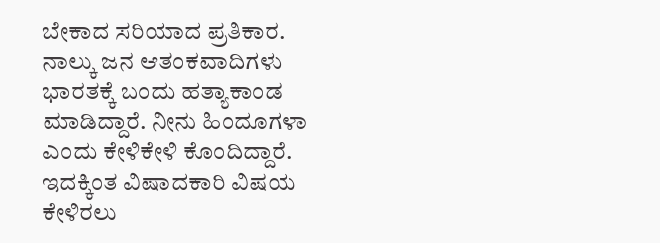ಬೇಕಾದ ಸರಿಯಾದ ಪ್ರತಿಕಾರ. ನಾಲ್ಕು ಜನ ಆತಂಕವಾದಿಗಳು ಭಾರತಕ್ಕೆ ಬಂದು ಹತ್ಯಾಕಾಂಡ ಮಾಡಿದ್ದಾರೆ. ನೀನು ಹಿಂದೂಗಳಾ ಎಂದು ಕೇಳಿಕೇಳಿ ಕೊಂದಿದ್ದಾರೆ. ಇದಕ್ಕಿಂತ ವಿಷಾದಕಾರಿ ವಿಷಯ ಕೇಳಿರಲು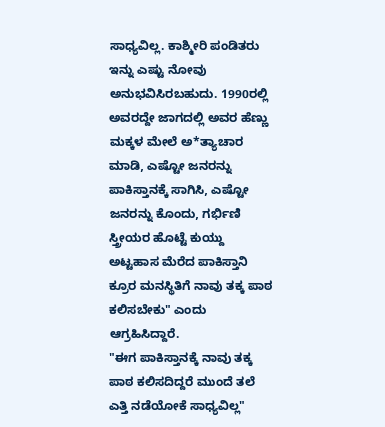ಸಾಧ್ಯವಿಲ್ಲ. ಕಾಶ್ಮೀರಿ ಪಂಡಿತರು ಇನ್ನು ಎಷ್ಟು ನೋವು ಅನುಭವಿಸಿರಬಹುದು. 1990ರಲ್ಲಿ ಅವರದ್ದೇ ಜಾಗದಲ್ಲಿ ಅವರ ಹೆಣ್ಣು ಮಕ್ಕಳ ಮೇಲೆ ಅ*ತ್ಯಾಚಾರ ಮಾಡಿ, ಎಷ್ಟೋ ಜನರನ್ನು ಪಾಕಿಸ್ತಾನಕ್ಕೆ ಸಾಗಿಸಿ, ಎಷ್ಟೋ ಜನರನ್ನು ಕೊಂದು, ಗರ್ಭಿಣಿ ಸ್ತ್ರೀಯರ ಹೊಟ್ಟೆ ಕುಯ್ದು ಅಟ್ಟಹಾಸ ಮೆರೆದ ಪಾಕಿಸ್ತಾನಿ ಕ್ರೂರ ಮನಸ್ಥಿತಿಗೆ ನಾವು ತಕ್ಕ ಪಾಠ ಕಲಿಸಬೇಕು" ಎಂದು ಆಗ್ರಹಿಸಿದ್ದಾರೆ.
"ಈಗ ಪಾಕಿಸ್ತಾನಕ್ಕೆ ನಾವು ತಕ್ಕ ಪಾಠ ಕಲಿಸದಿದ್ದರೆ ಮುಂದೆ ತಲೆ ಎತ್ತಿ ನಡೆಯೋಕೆ ಸಾಧ್ಯವಿಲ್ಲ"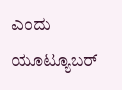ಎಂದು ಯೂಟ್ಯೂಬರ್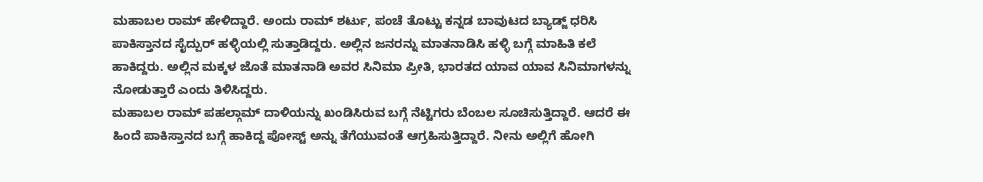ಮಹಾಬಲ ರಾಮ್ ಹೇಳಿದ್ದಾರೆ. ಅಂದು ರಾಮ್ ಶರ್ಟು, ಪಂಚೆ ತೊಟ್ಟು ಕನ್ನಡ ಬಾವುಟದ ಬ್ಯಾಡ್ಜ್ ಧರಿಸಿ ಪಾಕಿಸ್ತಾನದ ಸೈದ್ಪುರ್ ಹಳ್ಳಿಯಲ್ಲಿ ಸುತ್ತಾಡಿದ್ದರು. ಅಲ್ಲಿನ ಜನರನ್ನು ಮಾತನಾಡಿಸಿ ಹಳ್ಳಿ ಬಗ್ಗೆ ಮಾಹಿತಿ ಕಲೆ ಹಾಕಿದ್ದರು. ಅಲ್ಲಿನ ಮಕ್ಕಳ ಜೊತೆ ಮಾತನಾಡಿ ಅವರ ಸಿನಿಮಾ ಪ್ರೀತಿ, ಭಾರತದ ಯಾವ ಯಾವ ಸಿನಿಮಾಗಳನ್ನು ನೋಡುತ್ತಾರೆ ಎಂದು ತಿಳಿಸಿದ್ದರು.
ಮಹಾಬಲ ರಾಮ್ ಪಹಲ್ಗಾಮ್ ದಾಳಿಯನ್ನು ಖಂಡಿಸಿರುವ ಬಗ್ಗೆ ನೆಟ್ಟಿಗರು ಬೆಂಬಲ ಸೂಚಿಸುತ್ತಿದ್ದಾರೆ. ಆದರೆ ಈ ಹಿಂದೆ ಪಾಕಿಸ್ತಾನದ ಬಗ್ಗೆ ಹಾಕಿದ್ದ ಪೋಸ್ಟ್ ಅನ್ನು ತೆಗೆಯುವಂತೆ ಆಗ್ರಹಿಸುತ್ತಿದ್ದಾರೆ. ನೀನು ಅಲ್ಲಿಗೆ ಹೋಗಿ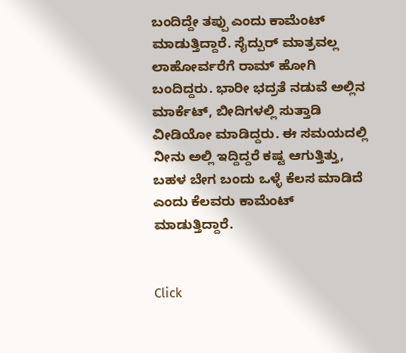ಬಂದಿದ್ದೇ ತಪ್ಪು ಎಂದು ಕಾಮೆಂಟ್ ಮಾಡುತ್ತಿದ್ದಾರೆ. ಸೈದ್ಪುರ್ ಮಾತ್ರವಲ್ಲ ಲಾಹೋರ್ವರೆಗೆ ರಾಮ್ ಹೋಗಿ ಬಂದಿದ್ದರು. ಭಾರೀ ಭದ್ರತೆ ನಡುವೆ ಅಲ್ಲಿನ ಮಾರ್ಕೆಟ್, ಬೀದಿಗಳಲ್ಲಿ ಸುತ್ತಾಡಿ ವೀಡಿಯೋ ಮಾಡಿದ್ದರು. ಈ ಸಮಯದಲ್ಲಿ ನೀನು ಅಲ್ಲಿ ಇದ್ದಿದ್ದರೆ ಕಷ್ಟ ಆಗುತ್ತಿತ್ತು, ಬಹಳ ಬೇಗ ಬಂದು ಒಳ್ಳೆ ಕೆಲಸ ಮಾಡಿದೆ ಎಂದು ಕೆಲವರು ಕಾಮೆಂಟ್ ಮಾಡುತ್ತಿದ್ದಾರೆ.


Click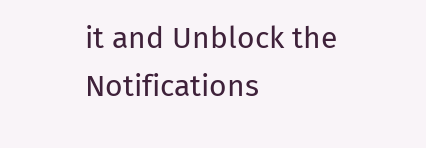it and Unblock the Notifications